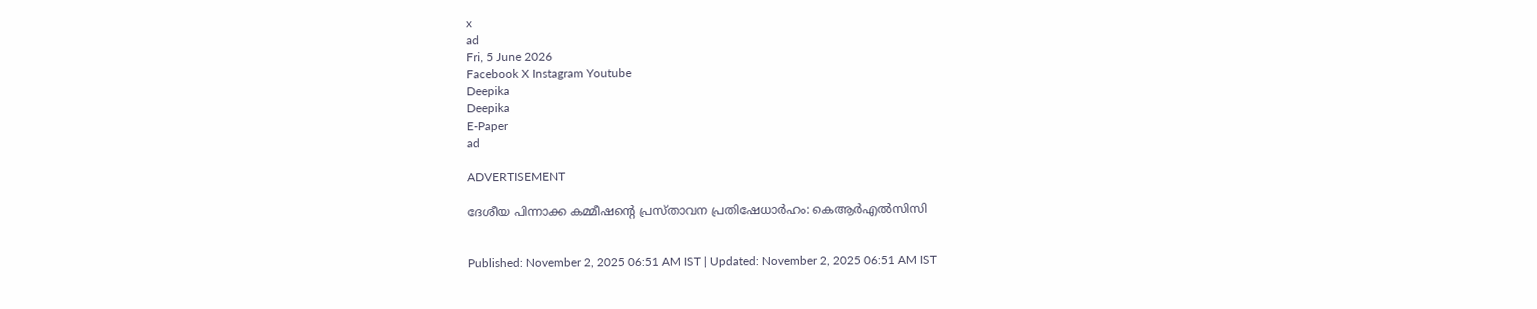x
ad
Fri, 5 June 2026
Facebook X Instagram Youtube
Deepika
Deepika
E-Paper
ad

ADVERTISEMENT

ദേശീയ പിന്നാക്ക കമ്മീഷന്‍റെ പ്രസ്താവന പ്രതിഷേധാര്‍ഹം: കെആര്‍എല്‍സിസി


Published: November 2, 2025 06:51 AM IST | Updated: November 2, 2025 06:51 AM IST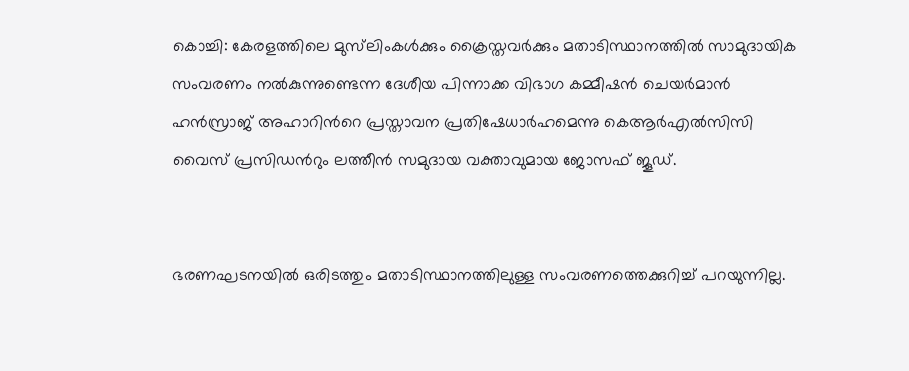കൊച്ചി: കേരളത്തിലെ മുസ്‌ലിംകള്‍ക്കും ക്രൈസ്തവര്‍ക്കും മതാടിസ്ഥാനത്തില്‍ സാമുദായിക സംവരണം നൽകുന്നുണ്ടെന്ന ദേശീയ പിന്നാക്ക വിഭാഗ കമ്മീഷന്‍ ചെയര്‍മാന്‍ ഹന്‍സ്രാജ് അഹാറിന്‍റെ പ്രസ്താവന പ്രതിഷേധാര്‍ഹമെന്നു കെആര്‍എല്‍സിസി വൈസ് പ്രസിഡന്‍റും ലത്തീന്‍ സമുദായ വക്താവുമായ ജോസഫ് ജൂഡ്.


ഭരണഘടനയില്‍ ഒരിടത്തും മതാടിസ്ഥാനത്തിലുള്ള സംവരണത്തെക്കുറിച്ച് പറയുന്നില്ല.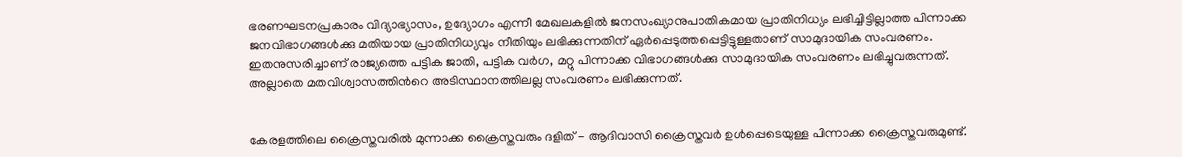ഭരണഘടനപ്രകാരം വിദ്യാഭ്യാസം, ഉദ്യോഗം എന്നീ മേഖലകളില്‍ ജനസംഖ്യാനുപാതികമായ പ്രാതിനിധ്യം ലഭിച്ചിട്ടില്ലാത്ത പിന്നാക്ക ജനവിഭാഗങ്ങള്‍ക്കു മതിയായ പ്രാതിനിധ്യവും നീതിയും ലഭിക്കുന്നതിന് ഏര്‍പ്പെടുത്തപ്പെട്ടിട്ടുള്ളതാണ് സാമുദായിക സംവരണം. ഇതനുസരിച്ചാണ് രാജ്യത്തെ പട്ടിക ജാതി, പട്ടിക വര്‍ഗ, മറ്റു പിന്നാക്ക വിഭാഗങ്ങള്‍ക്കു സാമുദായിക സംവരണം ലഭിച്ചുവരുന്നത്. അല്ലാതെ മതവിശ്വാസത്തിന്‍റെ അടിസ്ഥാനത്തിലല്ല സംവരണം ലഭിക്കുന്നത്.


കേരളത്തിലെ ക്രൈസ്തവരില്‍ മുന്നാക്ക ക്രൈസ്തവരും ദളിത് - ആദിവാസി ക്രൈസ്തവര്‍ ഉള്‍പ്പെടെയുള്ള പിന്നാക്ക ക്രൈസ്തവരുമുണ്ട്.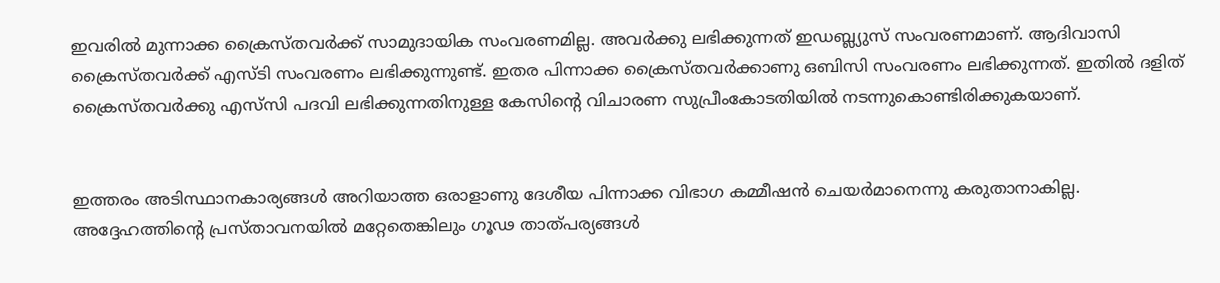ഇവരില്‍ മുന്നാക്ക ക്രൈസ്തവര്‍ക്ക് സാമുദായിക സംവരണമില്ല. അവര്‍ക്കു ലഭിക്കുന്നത് ഇഡബ്ല്യുസ് സംവരണമാണ്. ആദിവാസി ക്രൈസ്തവര്‍ക്ക് എസ്ടി സംവരണം ലഭിക്കുന്നുണ്ട്. ഇതര പിന്നാക്ക ക്രൈസ്തവര്‍ക്കാണു ഒബിസി സംവരണം ലഭിക്കുന്നത്. ഇതില്‍ ദളിത് ക്രൈസ്തവർക്കു എസ്‌സി പദവി ലഭിക്കുന്നതിനുള്ള കേസിന്‍റെ വിചാരണ സുപ്രീംകോടതിയില്‍ നടന്നുകൊണ്ടിരിക്കുകയാണ്.


ഇത്തരം അടിസ്ഥാനകാര്യങ്ങള്‍ അറിയാത്ത ഒരാളാണു ദേശീയ പിന്നാക്ക വിഭാഗ കമ്മീഷന്‍ ചെയര്‍മാനെന്നു കരുതാനാകില്ല. അദ്ദേഹത്തിന്‍റെ പ്രസ്താവനയില്‍ മറ്റേതെങ്കിലും ഗൂഢ താത്പര്യങ്ങള്‍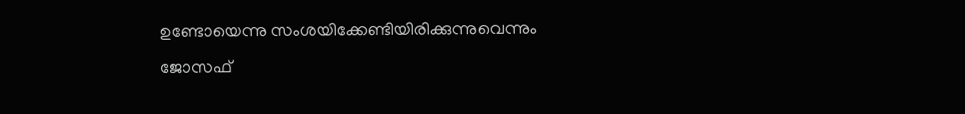ഉണ്ടോയെന്നു സംശയിക്കേണ്ടിയിരിക്കുന്നുവെന്നും ജോസഫ്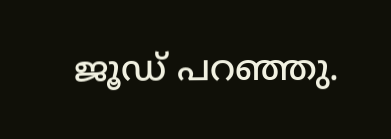ജൂഡ് പറഞ്ഞു.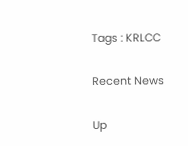Tags : KRLCC

Recent News

Up